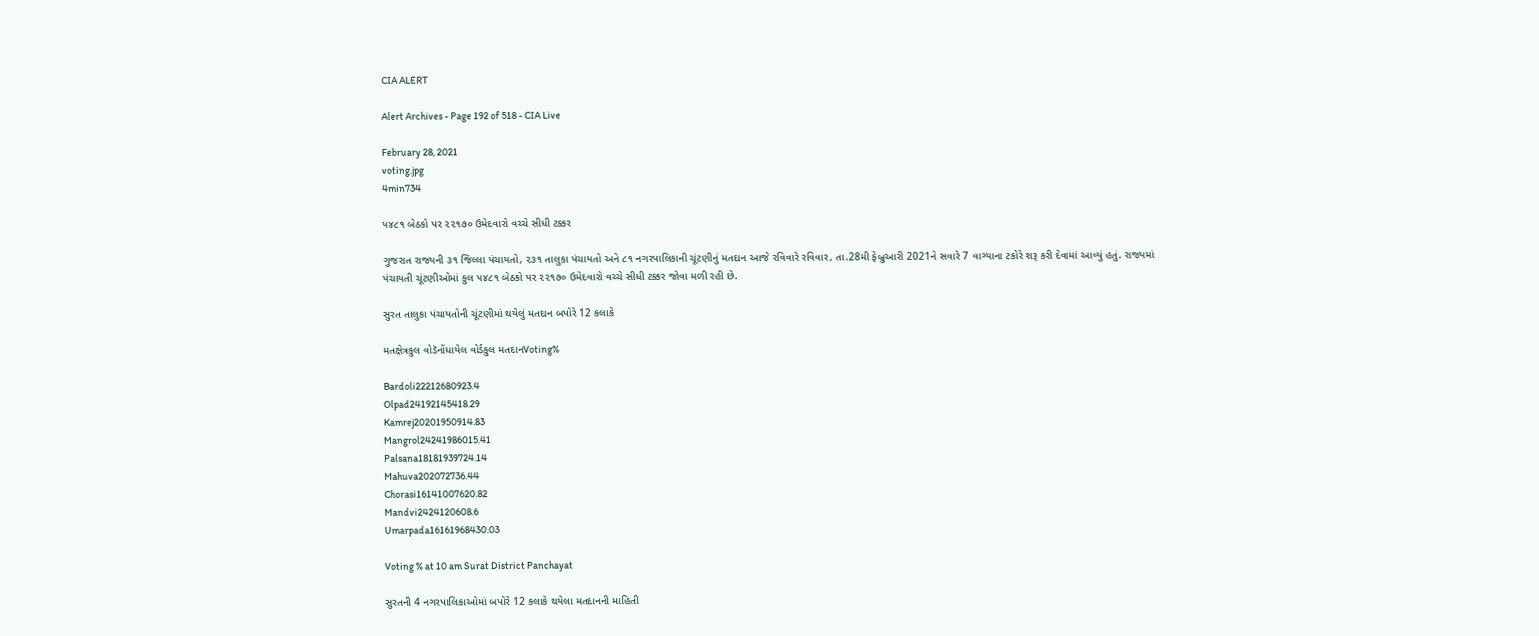CIA ALERT

Alert Archives - Page 192 of 518 - CIA Live

February 28, 2021
voting.jpg
4min734

૫૪૮૧ બેઠકો પર ૨૨૧૭૦ ઉમેદવારો વચ્ચે સીધી ટક્કર

ગુજરાત રાજ્યની ૩૧ જિલ્લા પંચાયતો, ૨૩૧ તાલુકા પંચાયતો અને ૮૧ નગરપાલિકાની ચૂંટણીનું મતદાન આજે રવિવારે રવિવાર, તા.28મી ફેબ્રુઆરી 2021ને સવારે 7 વાગ્યાના ટકોરે શરૂ કરી દેવામાં આવ્યું હતું. રાજ્યમાં પંચાયતી ચૂંટણીઓમાં કુલ ૫૪૮૧ બેઠકો પર ૨૨૧૭૦ ઉમેદવારો વચ્ચે સીધી ટક્કર જોવા મળી રહી છે.

સુરત તાલુકા પંચાયતોની ચૂંટણીમાં થયેલું મતદાન બપોરે 12 કલાકે

મતક્ષેત્રકુલ વોડૅનોંધાયેલ વોર્ડકુલ મતદાનVoting%

Bardoli22212680923.4
Olpad24192145418.29
Kamrej20201950914.83
Mangrol24241986015.41
Palsana18181939724.14
Mahuva202072736.44
Chorasi16141007620.82
Mandvi2424120608.6
Umarpada16161968430.03

Voting % at 10 am Surat District Panchayat

સુરતની 4 નગરપાલિકાઓમાં બપોરે 12 કલાકે થયેલા મતદાનની માહિતી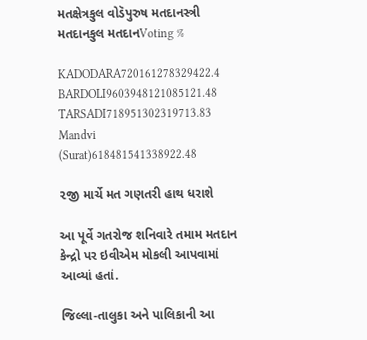મતક્ષેત્રકુલ વોડૅપુરુષ મતદાનસ્ત્રી મતદાનકુલ મતદાનVoting %

KADODARA720161278329422.4
BARDOLI9603948121085121.48
TARSADI718951302319713.83
Mandvi (Surat)618481541338922.48

૨જી માર્ચે મત ગણતરી હાથ ધરાશે

આ પૂર્વે ગતરોજ શનિવારે તમામ મતદાન કેન્દ્રો પર ઇવીએમ મોકલી આપવામાં આવ્યાં હતાં.

જિલ્લા-તાલુકા અને પાલિકાની આ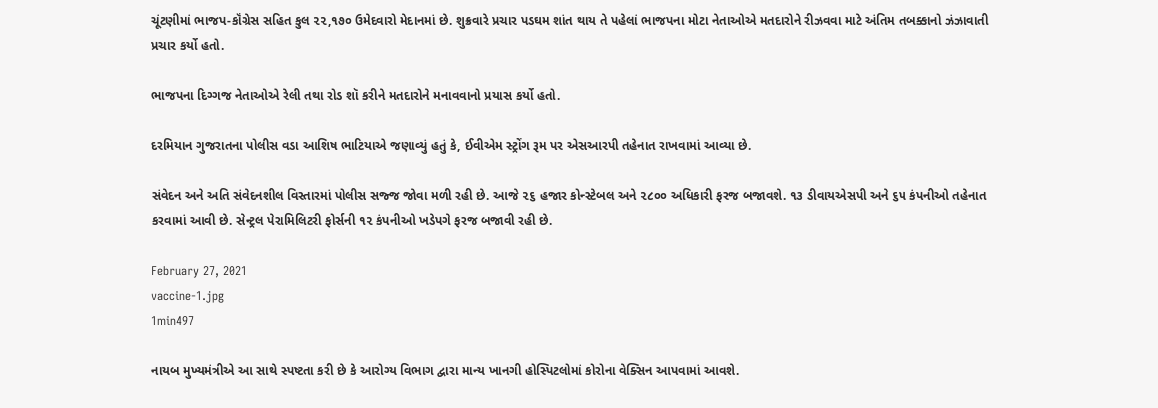ચૂંટણીમાં ભાજપ-કૉંગ્રેસ સહિત કુલ ૨૨,૧૭૦ ઉમેદવારો મેદાનમાં છે. શુક્રવારે પ્રચાર પડઘમ શાંત થાય તે પહેલાં ભાજપના મોટા નેતાઓએ મતદારોને રીઝવવા માટે અંતિમ તબક્કાનો ઝંઝાવાતી પ્રચાર કર્યો હતો.

ભાજપના દિગ્ગજ નેતાઓએ રેલી તથા રોડ શૉ કરીને મતદારોને મનાવવાનો પ્રયાસ કર્યો હતો.

દરમિયાન ગુજરાતના પોલીસ વડા આશિષ ભાટિયાએ જણાવ્યું હતું કે, ઈવીએમ સ્ટ્રોંગ રૂમ પર એસઆરપી તહેનાત રાખવામાં આવ્યા છે.

સંવેદન અને અતિ સંવેદનશીલ વિસ્તારમાં પોલીસ સજ્જ જોવા મળી રહી છે. આજે ૨૬ હજાર કોન્સ્ટેબલ અને ૨૮૦૦ અધિકારી ફરજ બજાવશે. ૧૩ ડીવાયએસપી અને ૬૫ કંપનીઓ તહેનાત કરવામાં આવી છે. સેન્ટ્રલ પેરામિલિટરી ફોર્સની ૧૨ કંપનીઓ ખડેપગે ફરજ બજાવી રહી છે.

February 27, 2021
vaccine-1.jpg
1min497

નાયબ મુખ્યમંત્રીએ આ સાથે સ્પષ્ટતા કરી છે કે આરોગ્ય વિભાગ દ્વારા માન્ય ખાનગી હોસ્પિટલોમાં કોરોના વેક્સિન આપવામાં આવશે.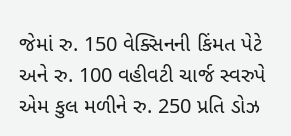જેમાં રુ. 150 વેક્સિનની કિંમત પેટે અને રુ. 100 વહીવટી ચાર્જ સ્વરુપે એમ કુલ મળીને રુ. 250 પ્રતિ ડોઝ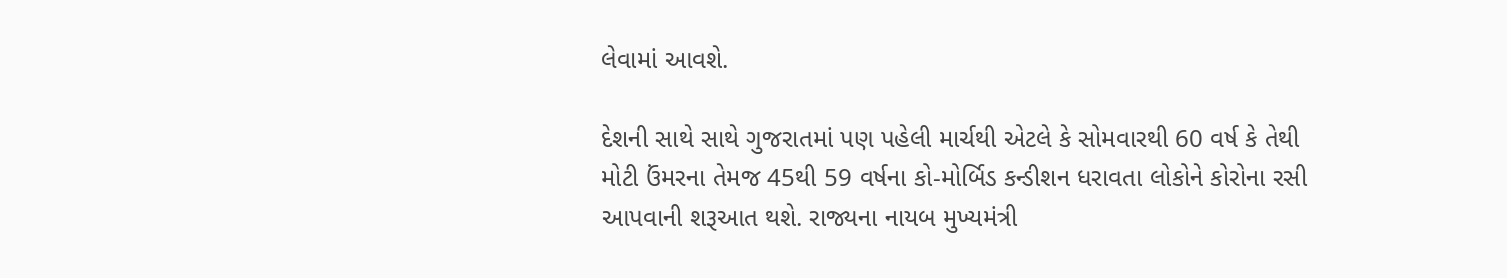લેવામાં આવશે.

દેશની સાથે સાથે ગુજરાતમાં પણ પહેલી માર્ચથી એટલે કે સોમવારથી 60 વર્ષ કે તેથી મોટી ઉંમરના તેમજ 45થી 59 વર્ષના કો-મોર્બિડ કન્ડીશન ધરાવતા લોકોને કોરોના રસી આપવાની શરૂઆત થશે. રાજ્યના નાયબ મુખ્યમંત્રી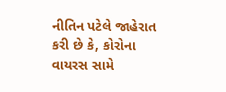નીતિન પટેલે જાહેરાત કરી છે કે, કોરોના વાયરસ સામે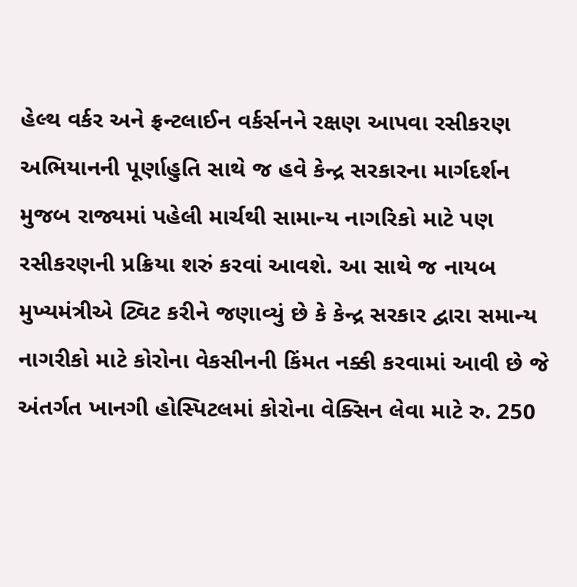હેલ્થ વર્કર અને ફ્રન્ટલાઈન વર્કર્સનને રક્ષણ આપવા રસીકરણ અભિયાનની પૂર્ણાહુતિ સાથે જ હવે કેન્દ્ર સરકારના માર્ગદર્શન મુજબ રાજ્યમાં પહેલી માર્ચથી સામાન્ય નાગરિકો માટે પણ રસીકરણની પ્રક્રિયા શરું કરવાં આવશે. આ સાથે જ નાયબ મુખ્યમંત્રીએ ટ્વિટ કરીને જણાવ્યું છે કે કેન્દ્ર સરકાર દ્વારા સમાન્ય નાગરીકો માટે કોરોના વેકસીનની કિંમત નક્કી કરવામાં આવી છે જે અંતર્ગત ખાનગી હોસ્પિટલમાં કોરોના વેક્સિન લેવા માટે રુ. 250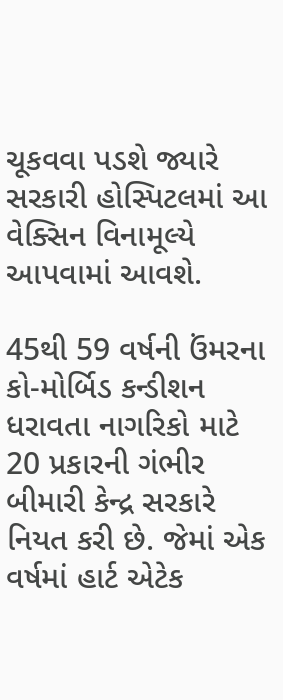ચૂકવવા પડશે જ્યારે સરકારી હોસ્પિટલમાં આ વેક્સિન વિનામૂલ્યે આપવામાં આવશે.

45થી 59 વર્ષની ઉંમરના કો-મોર્બિડ કન્ડીશન ધરાવતા નાગરિકો માટે 20 પ્રકારની ગંભીર બીમારી કેન્દ્ર સરકારે નિયત કરી છે. જેમાં એક વર્ષમાં હાર્ટ એટેક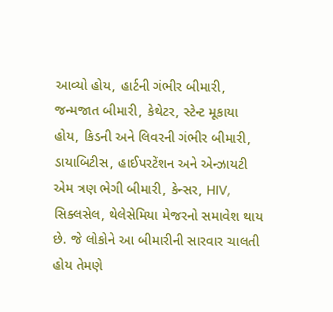આવ્યો હોય, હાર્ટની ગંભીર બીમારી, જન્મજાત બીમારી, કેથેટર, સ્ટેન્ટ મૂકાયા હોય, કિડની અને લિવરની ગંભીર બીમારી, ડાયાબિટીસ, હાઈપરટેંશન અને એન્ઝાયટી એમ ત્રણ ભેગી બીમારી, કેન્સર, HIV, સિક્લસેલ, થેલેસેમિયા મેજરનો સમાવેશ થાય છે. જે લોકોને આ બીમારીની સારવાર ચાલતી હોય તેમણે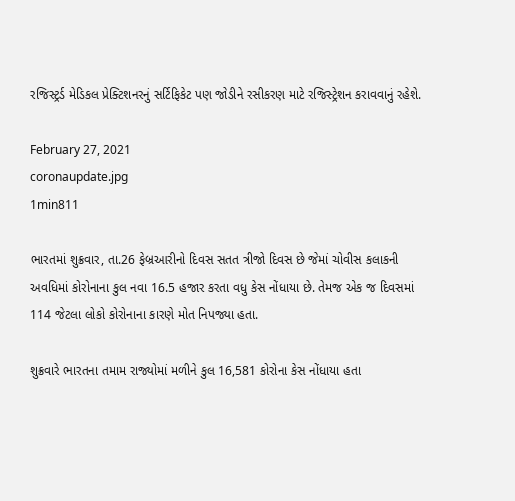રજિસ્ટ્રર્ડ મેડિકલ પ્રેક્ટિશનરનું સર્ટિફિકેટ પણ જોડીને રસીકરણ માટે રજિસ્ટ્રેશન કરાવવાનું રહેશે.

February 27, 2021
coronaupdate.jpg
1min811

ભારતમાં શુક્રવાર, તા.26 ફેબ્રઆરીનો દિવસ સતત ત્રીજો દિવસ છે જેમાં ચોવીસ કલાકની અવધિમાં કોરોનાના કુલ નવા 16.5 હજાર કરતા વધુ કેસ નોંધાયા છે. તેમજ એક જ દિવસમાં 114 જેટલા લોકો કોરોનાના કારણે મોત નિપજ્યા હતા.

શુક્રવારે ભારતના તમામ રાજ્યોમાં મળીને કુલ 16,581 કોરોના કેસ નોંધાયા હતા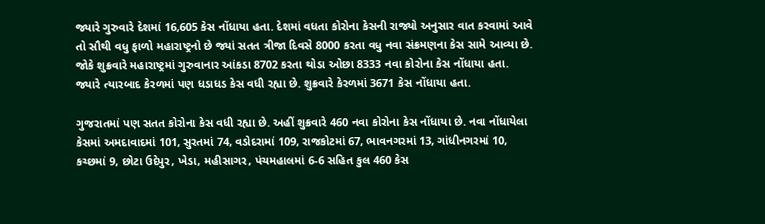જ્યારે ગુરુવારે દેશમાં 16,605 કેસ નોંધાયા હતા. દેશમાં વધતા કોરોના કેસની રાજ્યો અનુસાર વાત કરવામાં આવે તો સૌથી વધુ ફાળો મહારાષ્ટ્રનો છે જ્યાં સતત ત્રીજા દિવસે 8000 કરતા વધુ નવા સંક્રમણના કેસ સામે આવ્યા છે. જોકે શુક્રવારે મહારાષ્ટ્રમાં ગુરુવાનાર આંકડા 8702 કરતા થોડા ઓછા 8333 નવા કોરોના કેસ નોંધાયા હતા. જ્યારે ત્યારબાદ કેરળમાં પણ ધડાધડ કેસ વધી રહ્યા છે. શુક્રવારે કેરળમાં 3671 કેસ નોંધાયા હતા.

ગુજરાતમાં પણ સતત કોરોના કેસ વધી રહ્યા છે. અહીં શુક્રવારે 460 નવા કોરોના કેસ નોંધાયા છે. નવા નોંધાયેલા કેસમાં અમદાવાદમાં 101, સુરતમાં 74, વડોદરામાં 109, રાજકોટમાં 67, ભાવનગરમાં 13, ગાંધીનગરમાં 10, કચ્છમાં 9, છોટા ઉદેપુર, ખેડા, મહીસાગર, પંચમહાલમાં 6-6 સહિત કુલ 460 કેસ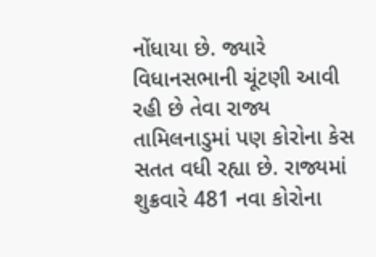નોંધાયા છે. જ્યારે વિધાનસભાની ચૂંટણી આવી રહી છે તેવા રાજ્ય તામિલનાડુમાં પણ કોરોના કેસ સતત વધી રહ્યા છે. રાજ્યમાં શુક્રવારે 481 નવા કોરોના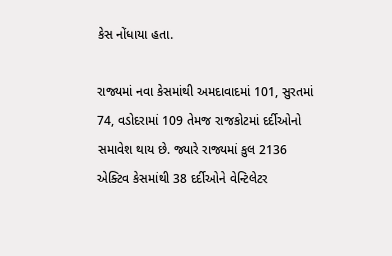કેસ નોંધાયા હતા.

રાજ્યમાં નવા કેસમાંથી અમદાવાદમાં 101, સુરતમાં 74, વડોદરામાં 109 તેમજ રાજકોટમાં દર્દીઓનો સમાવેશ થાય છે. જ્યારે રાજ્યમાં કુલ 2136 એક્ટિવ કેસમાંથી 38 દર્દીઓને વેન્ટિલેટર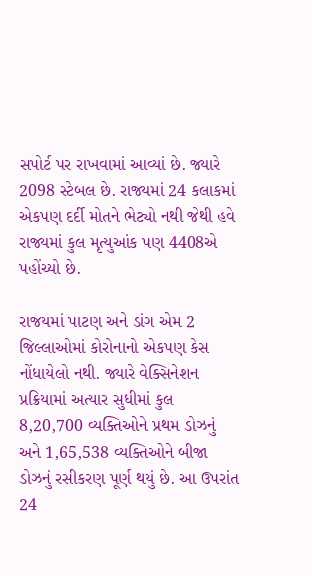સપોર્ટ પર રાખવામાં આવ્યાં છે. જ્યારે 2098 સ્ટેબલ છે. રાજ્યમાં 24 કલાકમાં એકપણ દર્દી મોતને ભેટ્યો નથી જેથી હવે રાજ્યમાં કુલ મૃત્યુઆંક પણ 4408એ પહોંચ્યો છે.

રાજયમાં પાટણ અને ડાંગ એમ 2 જિલ્લાઓમાં કોરોનાનો એકપણ કેસ નોંધાયેલો નથી. જ્યારે વેક્સિનેશન પ્રક્રિયામાં અત્યાર સુધીમાં કુલ 8,20,700 વ્યક્તિઓને પ્રથમ ડોઝનું અને 1,65,538 વ્યક્તિઓને બીજા ડોઝનું રસીકરણ પૂર્ણ થયું છે. આ ઉપરાંત 24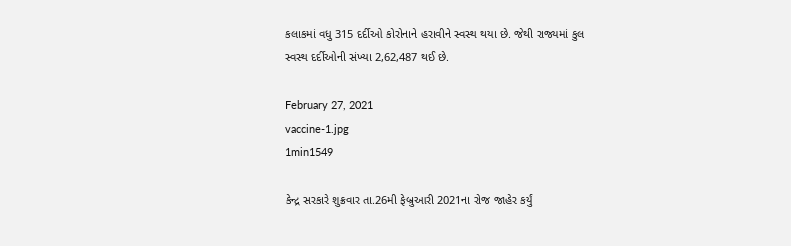કલાકમાં વધુ 315 દર્દીઓ કોરોનાને હરાવીને સ્વસ્થ થયા છે. જેથી રાજ્યમાં કુલ સ્વસ્થ દર્દીઓની સંખ્યા 2,62,487 થઈ છે.

February 27, 2021
vaccine-1.jpg
1min1549

કેન્દ્ર સરકારે શુક્રવાર તા.26મી ફેબ્રુઆરી 2021ના રોજ જાહેર કર્યું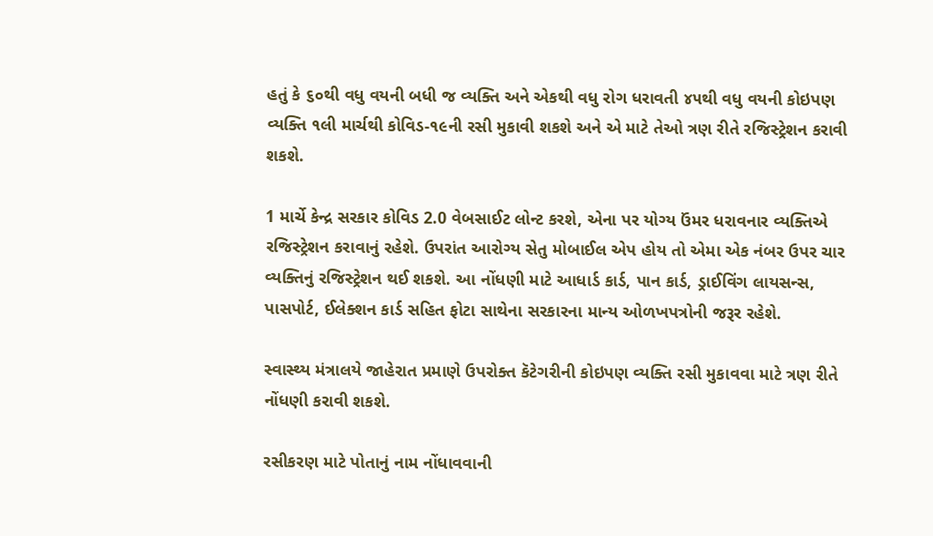હતું કે ૬૦થી વધુ વયની બધી જ વ્યક્તિ અને એકથી વધુ રોગ ધરાવતી ૪૫થી વધુ વયની કોઇપણ વ્યક્તિ ૧લી માર્ચથી કોવિડ-૧૯ની રસી મુકાવી શકશે અને એ માટે તેઓ ત્રણ રીતે રજિસ્ટ્રેશન કરાવી શકશે.

1 માર્ચે કેન્દ્ર સરકાર કોવિડ 2.0 વેબસાઈટ લોન્ટ કરશે, એના પર યોગ્ય ઉંમર ધરાવનાર વ્યક્તિએ રજિસ્ટ્રેશન કરાવાનું રહેશે. ઉપરાંત આરોગ્ય સેતુ મોબાઈલ એપ હોય તો એમા એક નંબર ઉપર ચાર વ્યક્તિનું રજિસ્ટ્રેશન થઈ શકશે. આ નોંધણી માટે આધાર્ડ કાર્ડ, પાન કાર્ડ, ડ્રાઈવિંગ લાયસન્સ, પાસપોર્ટ, ઈલેક્શન કાર્ડ સહિત ફોટા સાથેના સરકારના માન્ય ઓળખપત્રોની જરૂર રહેશે.

સ્વાસ્થ્ય મંત્રાલયે જાહેરાત પ્રમાણે ઉપરોક્ત કૅટેગરીની કોઇપણ વ્યક્તિ રસી મુકાવવા માટે ત્રણ રીતે નોંધણી કરાવી શકશે.

રસીકરણ માટે પોતાનું નામ નોંધાવવાની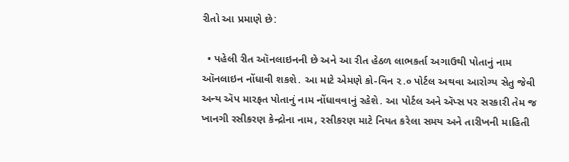રીતો આ પ્રમાણે છે:

  • પહેલી રીત ઑનલાઇનની છે અને આ રીત હેઠળ લાભકર્તા અગાઉથી પોતાનું નામ ઑનલાઇન નોંધાવી શકશે. આ માટે એમણે કો-વિન ૨.૦ પોર્ટલ અથવા આરોગ્ય સેતુ જેવી અન્ય ઍપ મારફત પોતાનું નામ નોંધાવવાનું રહેશે. આ પોર્ટલ અને ઍપ્સ પર સરકારી તેમ જ ખાનગી રસીકરણ કેન્દ્રોના નામ, રસીકરણ માટે નિયત કરેલા સમય અને તારીખની માહિતી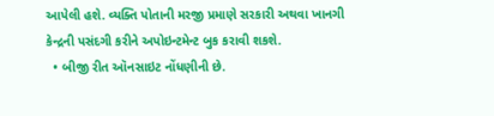આપેલી હશે. વ્યક્તિ પોતાની મરજી પ્રમાણે સરકારી અથવા ખાનગી કેન્દ્રની પસંદગી કરીને અપોઇન્ટમેન્ટ બુક કરાવી શકશે.
  • બીજી રીત ઑનસાઇટ નોંધણીની છે.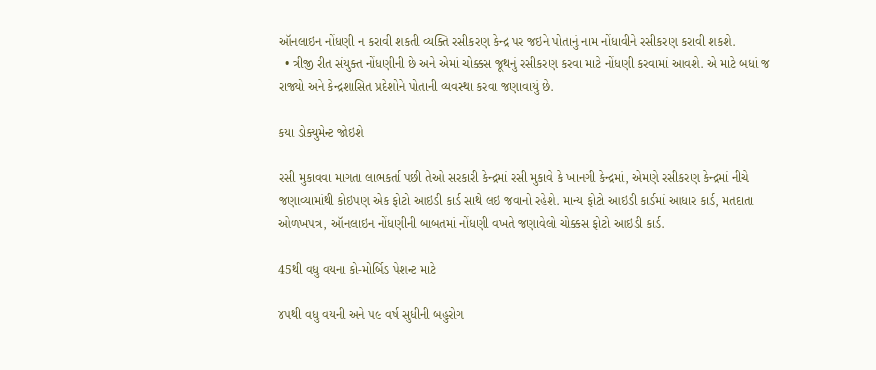ઑનલાઇન નોંધણી ન કરાવી શકતી વ્યક્તિ રસીકરણ કેન્દ્ર પર જઇને પોતાનું નામ નોંધાવીને રસીકરણ કરાવી શકશે.
  • ત્રીજી રીત સંયુક્ત નોંધણીની છે અને એમાં ચોક્કસ જૂથનું રસીકરણ કરવા માટે નોંધણી કરવામાં આવશે. એ માટે બધાં જ રાજ્યો અને કેન્દ્રશાસિત પ્રદેશોને પોતાની વ્યવસ્થા કરવા જણાવાયું છે.

કયા ડોક્યુમેન્ટ જોઇશે

રસી મુકાવવા માગતા લાભકર્તા પછી તેઓ સરકારી કેન્દ્રમાં રસી મુકાવે કે ખાનગી કેન્દ્રમાં, એમણે રસીકરણ કેન્દ્રમાં નીચે જણાવ્યામાંથી કોઇપણ એક ફોટો આઇડી કાર્ડ સાથે લઇ જવાનો રહેશે. માન્ય ફોટો આઇડી કાર્ડમાં આધાર કાર્ડ, મતદાતા ઓળખપત્ર, ઑનલાઇન નોંધણીની બાબતમાં નોંધણી વખતે જણાવેલો ચોક્કસ ફોટો આઇડી કાર્ડ.

45થી વધુ વયના કો-મોર્બિડ પેશન્ટ માટે

૪૫થી વધુ વયની અને ૫૯ વર્ષ સુધીની બહુરોગ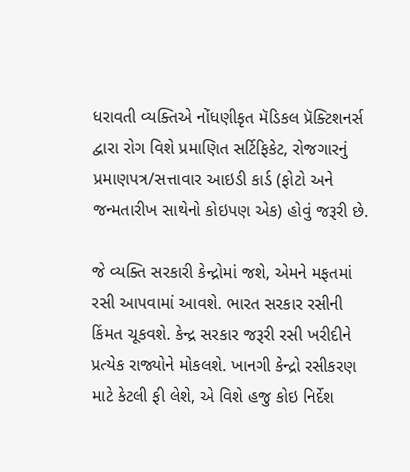ધરાવતી વ્યક્તિએ નોંધણીકૃત મૅડિકલ પ્રૅક્ટિશનર્સ દ્વારા રોગ વિશે પ્રમાણિત સર્ટિફિકેટ, રોજગારનું પ્રમાણપત્ર/સત્તાવાર આઇડી કાર્ડ (ફોટો અને જન્મતારીખ સાથેનો કોઇપણ એક) હોવું જરૂરી છે.

જે વ્યક્તિ સરકારી કેન્દ્રોમાં જશે, એમને મફતમાં રસી આપવામાં આવશે. ભારત સરકાર રસીની કિંમત ચૂકવશે. કેન્દ્ર સરકાર જરૂરી રસી ખરીદીને પ્રત્યેક રાજ્યોને મોકલશે. ખાનગી કેન્દ્રો રસીકરણ માટે કેટલી ફી લેશે, એ વિશે હજુ કોઇ નિર્દેશ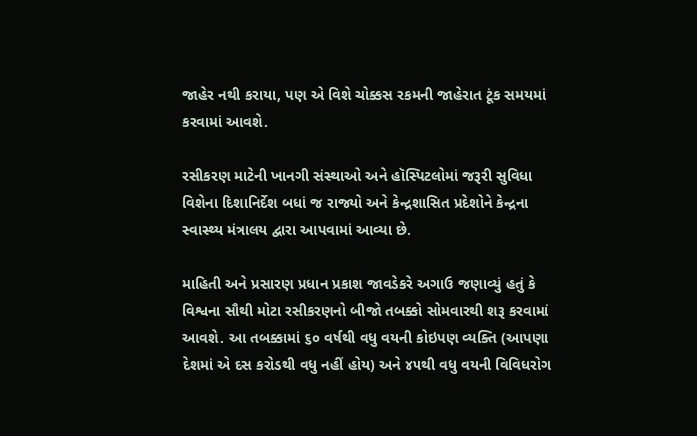જાહેર નથી કરાયા, પણ એ વિશે ચોક્કસ રકમની જાહેરાત ટૂંક સમયમાં કરવામાં આવશે.

રસીકરણ માટેની ખાનગી સંસ્થાઓ અને હૉસ્પિટલોમાં જરૂરી સુવિધા વિશેના દિશાનિર્દેશ બધાં જ રાજ્યો અને કેન્દ્રશાસિત પ્રદેશોને કેન્દ્રના સ્વાસ્થ્ય મંત્રાલય દ્વારા આપવામાં આવ્યા છે.

માહિતી અને પ્રસારણ પ્રધાન પ્રકાશ જાવડેકરે અગાઉ જણાવ્યું હતું કે વિશ્વના સૌથી મોટા રસીકરણનો બીજો તબક્કો સોમવારથી શરૂ કરવામાં આવશે. આ તબક્કામાં ૬૦ વર્ષથી વધુ વયની કોઇપણ વ્યક્તિ (આપણા દેશમાં એ દસ કરોડથી વધુ નહીં હોય) અને ૪૫થી વધુ વયની વિવિધરોગ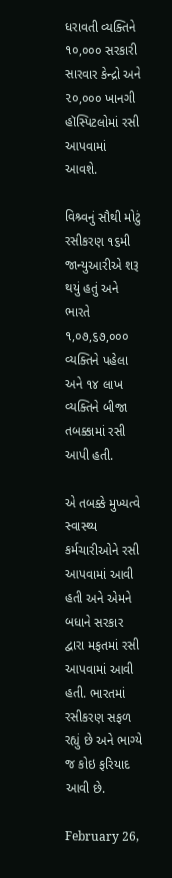ધરાવતી વ્યક્તિને ૧૦,૦૦૦ સરકારી સારવાર કેન્દ્રો અને ૨૦,૦૦૦ ખાનગી હૉસ્પિટલોમાં રસી આપવામાં આવશે.

વિશ્ર્વનું સૌથી મોટું રસીકરણ ૧૬મી જાન્યુઆરીએ શરૂ થયું હતું અને ભારતે ૧,૦૭,૬૭,૦૦૦ વ્યક્તિને પહેલા અને ૧૪ લાખ વ્યક્તિને બીજા તબક્કામાં રસી આપી હતી.

એ તબક્કે મુખ્યત્વે સ્વાસ્થ્ય કર્મચારીઓને રસી આપવામાં આવી હતી અને એમને બધાને સરકાર દ્વારા મફતમાં રસી આપવામાં આવી હતી. ભારતમાં રસીકરણ સફળ રહ્યું છે અને ભાગ્યે જ કોઇ ફરિયાદ આવી છે.

February 26,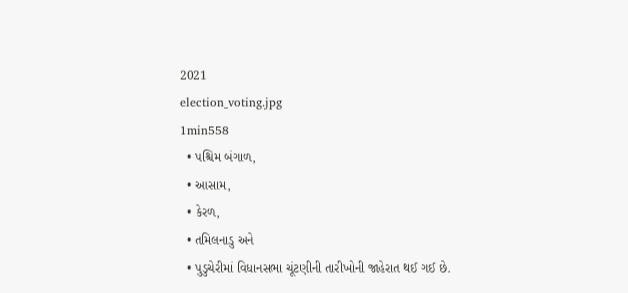2021
election_voting.jpg
1min558
  • પશ્ચિમ બંગાળ,
  • આસામ,
  • કેરળ,
  • તમિલનાડુ અને
  • પુડુચેરીમાં વિધાનસભા ચૂંટણીની તારીખોની જાહેરાત થઈ ગઈ છે.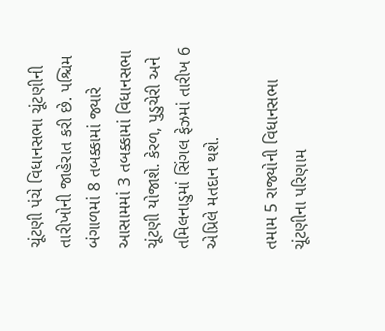ચૂંટણી પંચે વિધાનસભા ચૂંટણીની તારીખોની જાહેરાત કરી છે. પશ્ચિમ બંગાળમાં 8 તબક્કામાં જ્યારે આસામમાં 3 તબક્કામાં વિધાનસભા ચૂંટણી યોજાશે. કેરળ, પુડુચેરી અને તમિલનાડુમાં સિંગલ ફેઝમાં તારીખ 6 એપ્રિલે મતદાન થશે.

તમામ 5 રાજ્યોની વિધાનસભા ચૂંટણીના પરિણામ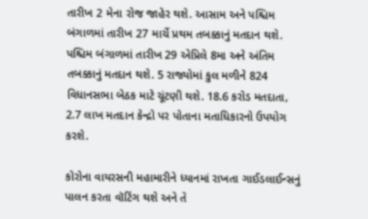તારીખ 2 મેના રોજ જાહેર થશે. આસામ અને પશ્ચિમ બંગાળમાં તારીખ 27 માર્ચે પ્રથમ તબક્કાનું મતદાન થશે. પશ્ચિમ બંગાળમાં તારીખ 29 એપ્રિલે 8મા અને અંતિમ તબક્કાનું મતદાન થશે. 5 રાજ્યોમાં કુલ મળીને 824 વિધાનસભા બેઠક માટે ચૂંટણી થશે. 18.6 કરોડ મતદાતા, 2.7 લાખ મતદાન કેન્દ્રો પર પોતાના મતાધિકારનો ઉપયોગ કરશે.

કોરોના વાયરસની મહામારીને ધ્યાનમાં રાખતા ગાઈડલાઈન્સનું પાલન કરતા વૉટિંગ થશે અને તે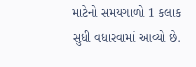માટેનો સમયગાળો 1 કલાક સુધી વધારવામાં આવ્યો છે.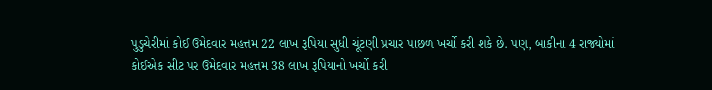પુડુચેરીમાં કોઈ ઉમેદવાર મહત્તમ 22 લાખ રૂપિયા સુધી ચૂંટણી પ્રચાર પાછળ ખર્ચો કરી શકે છે. પણ, બાકીના 4 રાજ્યોમાં કોઈએક સીટ પર ઉમેદવાર મહત્તમ 38 લાખ રૂપિયાનો ખર્ચો કરી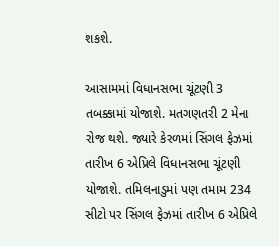શકશે.

આસામમાં વિધાનસભા ચૂંટણી 3 તબક્કામાં યોજાશે. મતગણતરી 2 મેના રોજ થશે. જ્યારે કેરળમાં સિંગલ ફેઝમાં તારીખ 6 એપ્રિલે વિધાનસભા ચૂંટણી યોજાશે. તમિલનાડુમાં પણ તમામ 234 સીટો પર સિંગલ ફેઝમાં તારીખ 6 એપ્રિલે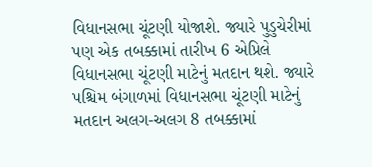વિધાનસભા ચૂંટણી યોજાશે. જ્યારે પુડુચેરીમાં પણ એક તબક્કામાં તારીખ 6 એપ્રિલે વિધાનસભા ચૂંટણી માટેનું મતદાન થશે. જ્યારે પશ્ચિમ બંગાળમાં વિધાનસભા ચૂંટણી માટેનું મતદાન અલગ-અલગ 8 તબક્કામાં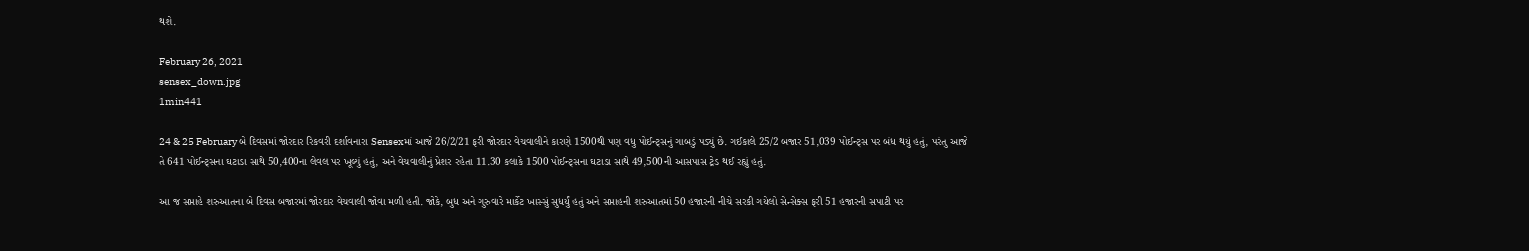થશે.

February 26, 2021
sensex_down.jpg
1min441

24 & 25 February બે દિવસમાં જોરદાર રિકવરી દર્શાવનારા Sensexમાં આજે 26/2/21 ફરી જોરદાર વેચવાલીને કારણે 1500થી પણ વધુ પોઈન્ટ્સનું ગાબડું પડ્યું છે. ગઈકાલે 25/2 બજાર 51,039 પોઈન્ટ્સ પર બંધ થયું હતું, પરંતુ આજે તે 641 પોઈન્ટ્સના ઘટાડા સાથે 50,400ના લેવલ પર ખૂલ્યું હતું, અને વેચવાલીનું પ્રેશર રહેતા 11.30 કલાકે 1500 પોઈન્ટ્સના ઘટાડા સાથે 49,500ની આસપાસ ટ્રેડ થઈ રહ્યું હતું.

આ જ સપ્તાહે શરુઆતના બે દિવસ બજારમાં જોરદાર વેચવાલી જોવા મળી હતી. જોકે, બુધ અને ગુરુવારે માર્કેટ ખાસ્સું સુધર્યું હતું અને સપ્તાહની શરુઆતમાં 50 હજારની નીચે સરકી ગયેલો સેન્સેક્સ ફરી 51 હજારની સપાટી પર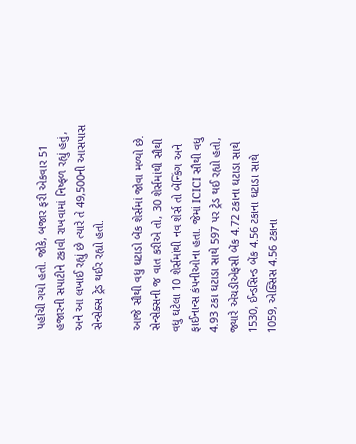પહોંચી ગયો હતો. જોકે, બજાર ફરી એકવાર 51 હજારની સપાટીને ટકાવી રાખવામાં નિષ્ફળ રહ્યું હતું, અને આ લખાઈ રહ્યું છે ત્યારે તે 49,500ની આસપાસ સેન્સેક્સ ટ્રેડ થઈર રહ્યો હતો.

આજે સૌથી વધુ ઘટાડો બેંક શેર્સમાં જોવા મળ્યો છે. સેન્સેક્સની જ વાત કરીએ તો, 30 શેર્સમાંથી સૌથી વધુ ઘટેલા 10 શેર્સમાંથી નવ શેર્સ તો બેંન્કિંગ અને ફાઈનાન્સ કંપનીઓના હતા. જેમાં ICICI સૌથી વધુ 4.93 ટકા ઘટાડા સાથે 597 પર ટ્રેડ થઈ રહ્યો હતો, જ્યારે એચડીએફસી બેંક 4.72 ટકાના ઘટાડા સાથે 1530, ઈન્ડસિન્ડ બેંક 4.56 ટકાના ઘટાડા સાથે 1059, એક્સિસ 4.56 ટકાના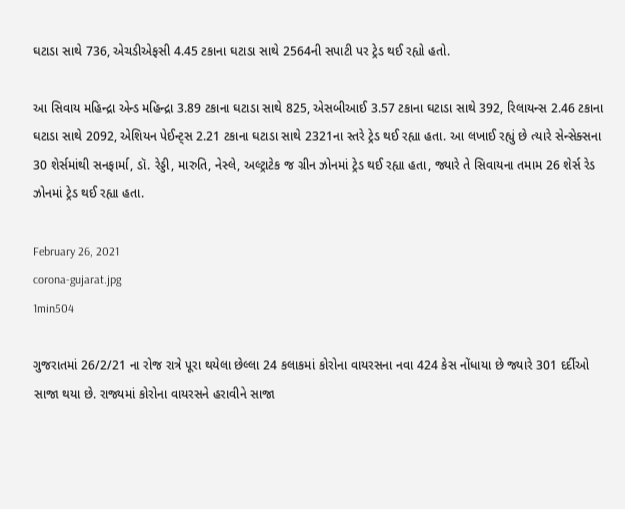ઘટાડા સાથે 736, એચડીએફસી 4.45 ટકાના ઘટાડા સાથે 2564ની સપાટી પર ટ્રેડ થઈ રહ્યો હતો.

આ સિવાય મહિન્દ્રા એન્ડ મહિન્દ્રા 3.89 ટકાના ઘટાડા સાથે 825, એસબીઆઈ 3.57 ટકાના ઘટાડા સાથે 392, રિલાયન્સ 2.46 ટકાના ઘટાડા સાથે 2092, એશિયન પેઈન્ટ્સ 2.21 ટકાના ઘટાડા સાથે 2321ના સ્તરે ટ્રેડ થઈ રહ્યા હતા. આ લખાઈ રહ્યું છે ત્યારે સેન્સેક્સના 30 શેર્સમાંથી સનફાર્મા, ડૉ. રેડ્ડી, મારુતિ, નેસ્લે, અલ્ટ્રાટેક જ ગ્રીન ઝોનમાં ટ્રેડ થઈ રહ્યા હતા, જ્યારે તે સિવાયના તમામ 26 શેર્સ રેડ ઝોનમાં ટ્રેડ થઈ રહ્યા હતા.

February 26, 2021
corona-gujarat.jpg
1min504

ગુજરાતમાં 26/2/21 ના રોજ રાત્રે પૂરા થયેલા છેલ્લા 24 કલાકમાં કોરોના વાયરસના નવા 424 કેસ નોંધાયા છે જ્યારે 301 દર્દીઓ સાજા થયા છે. રાજ્યમાં કોરોના વાયરસને હરાવીને સાજા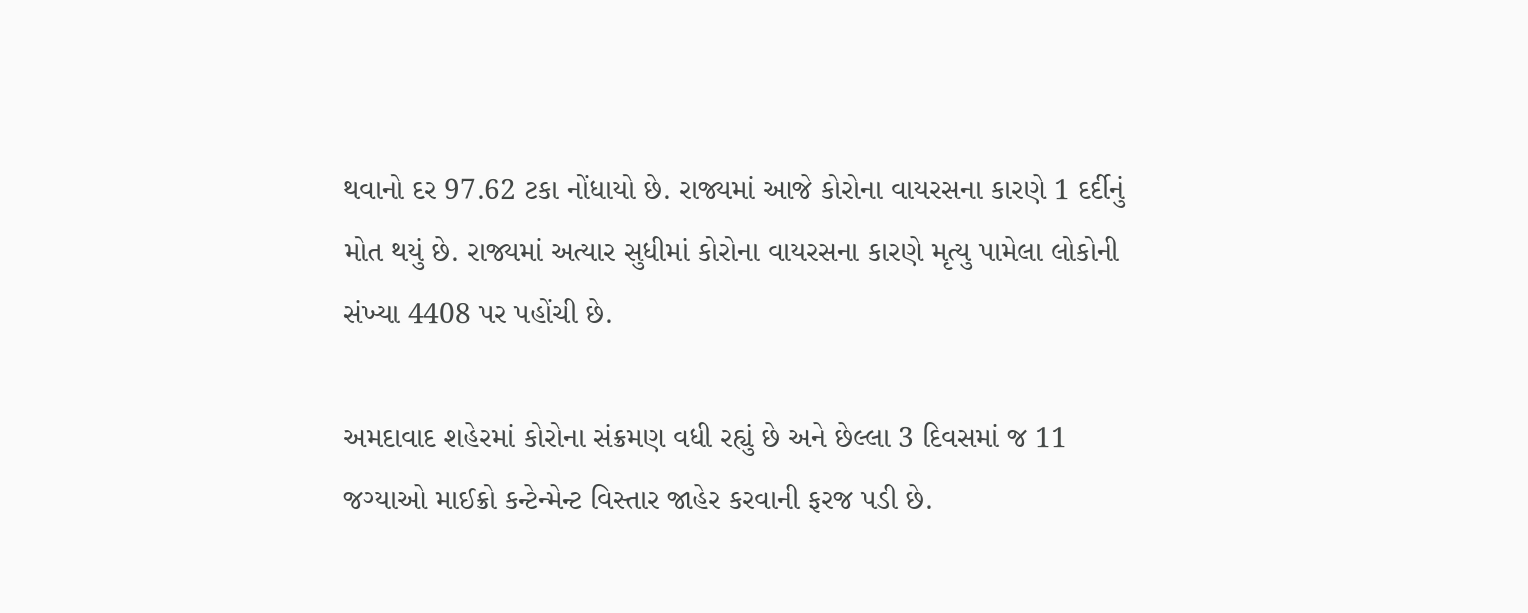થવાનો દર 97.62 ટકા નોંધાયો છે. રાજ્યમાં આજે કોરોના વાયરસના કારણે 1 દર્દીનું મોત થયું છે. રાજ્યમાં અત્યાર સુધીમાં કોરોના વાયરસના કારણે મૃત્યુ પામેલા લોકોની સંખ્યા 4408 પર પહોંચી છે.

અમદાવાદ શહેરમાં કોરોના સંક્રમણ વધી રહ્યું છે અને છેલ્લા 3 દિવસમાં જ 11 જગ્યાઓ માઈક્રો કન્ટેન્મેન્ટ વિસ્તાર જાહેર કરવાની ફરજ પડી છે.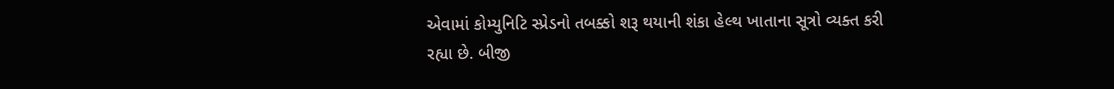એવામાં કોમ્યુનિટિ સ્પ્રેડનો તબક્કો શરૂ થયાની શંકા હેલ્થ ખાતાના સૂત્રો વ્યક્ત કરી રહ્યા છે. બીજી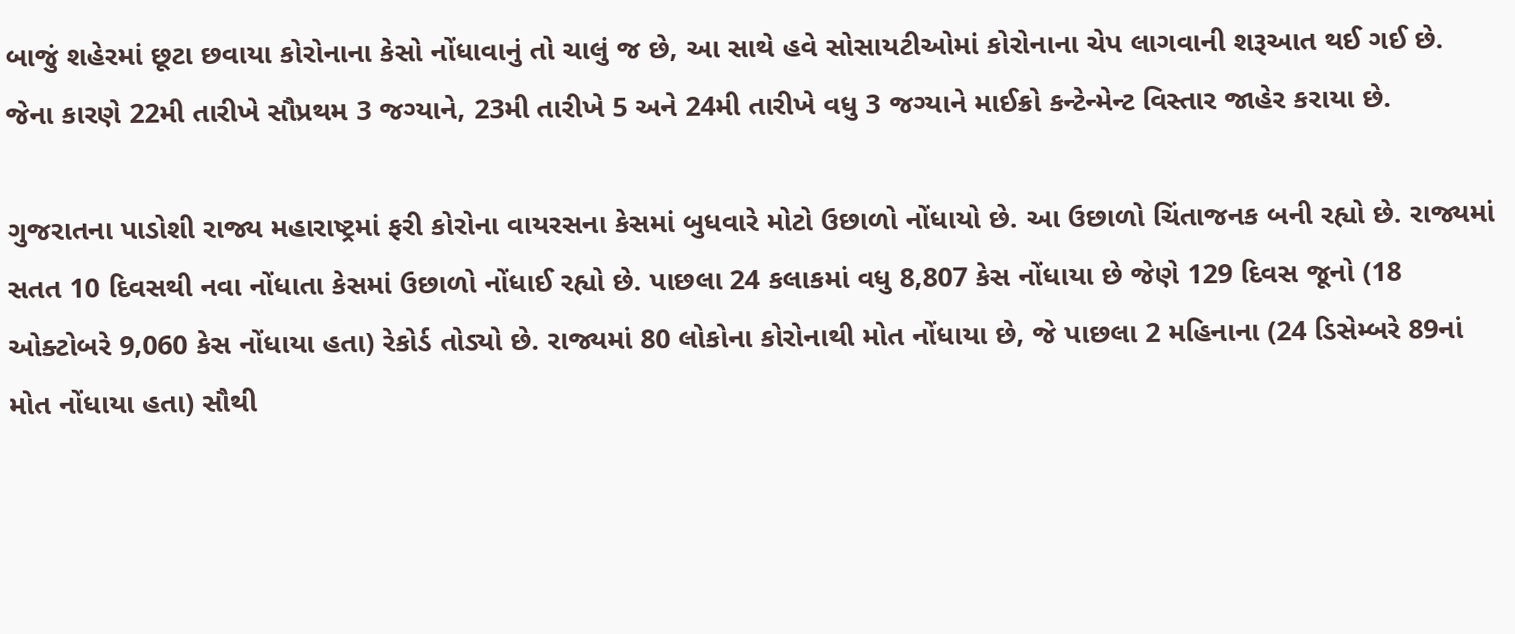બાજું શહેરમાં છૂટા છવાયા કોરોનાના કેસો નોંધાવાનું તો ચાલું જ છે, આ સાથે હવે સોસાયટીઓમાં કોરોનાના ચેપ લાગવાની શરૂઆત થઈ ગઈ છે. જેના કારણે 22મી તારીખે સૌપ્રથમ 3 જગ્યાને, 23મી તારીખે 5 અને 24મી તારીખે વધુ 3 જગ્યાને માઈક્રો કન્ટેન્મેન્ટ વિસ્તાર જાહેર કરાયા છે.

ગુજરાતના પાડોશી રાજ્ય મહારાષ્ટ્રમાં ફરી કોરોના વાયરસના કેસમાં બુધવારે મોટો ઉછાળો નોંધાયો છે. આ ઉછાળો ચિંતાજનક બની રહ્યો છે. રાજ્યમાં સતત 10 દિવસથી નવા નોંધાતા કેસમાં ઉછાળો નોંધાઈ રહ્યો છે. પાછલા 24 કલાકમાં વધુ 8,807 કેસ નોંધાયા છે જેણે 129 દિવસ જૂનો (18 ઓક્ટોબરે 9,060 કેસ નોંધાયા હતા) રેકોર્ડ તોડ્યો છે. રાજ્યમાં 80 લોકોના કોરોનાથી મોત નોંધાયા છે, જે પાછલા 2 મહિનાના (24 ડિસેમ્બરે 89નાં મોત નોંધાયા હતા) સૌથી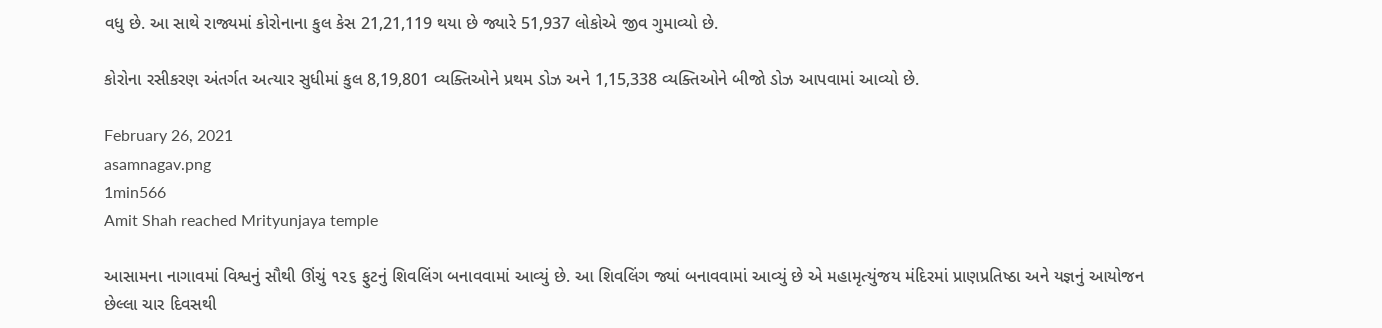વધુ છે. આ સાથે રાજ્યમાં કોરોનાના કુલ કેસ 21,21,119 થયા છે જ્યારે 51,937 લોકોએ જીવ ગુમાવ્યો છે.

કોરોના રસીકરણ અંતર્ગત અત્યાર સુધીમાં કુલ 8,19,801 વ્યક્તિઓને પ્રથમ ડોઝ અને 1,15,338 વ્યક્તિઓને બીજો ડોઝ આપવામાં આવ્યો છે.

February 26, 2021
asamnagav.png
1min566
Amit Shah reached Mrityunjaya temple

આસામના નાગાવમાં વિશ્વનું સૌથી ઊંચું ૧૨૬ ફુટનું શિવલિંગ બનાવવામાં આવ્યું છે. આ શિવલિંગ જ્યાં બનાવવામાં આવ્યું છે એ મહામૃત્યુંજય મંદિરમાં પ્રાણપ્રતિષ્ઠા અને યજ્ઞનું આયોજન છેલ્લા ચાર દિવસથી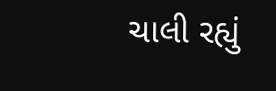ચાલી રહ્યું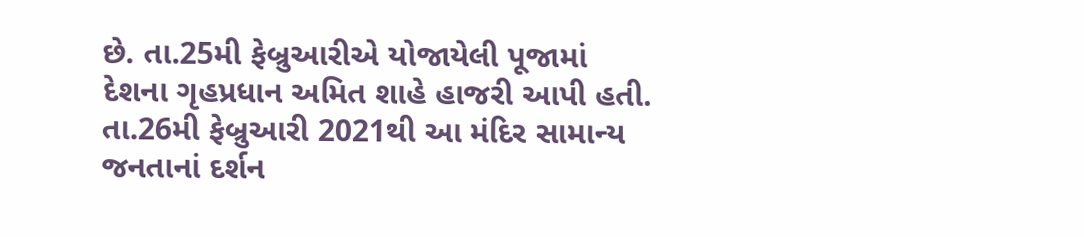છે. તા.25મી ફેબ્રુઆરીએ યોજાયેલી પૂજામાં દેશના ગૃહપ્રધાન અમિત શાહે હાજરી આપી હતી. તા.26મી ફેબ્રુઆરી 2021થી આ મંદિર સામાન્ય જનતાનાં દર્શન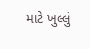માટે ખુલ્લું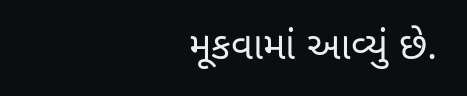મૂકવામાં આવ્યું છે.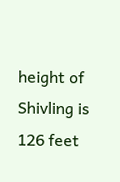height of Shivling is 126 feet